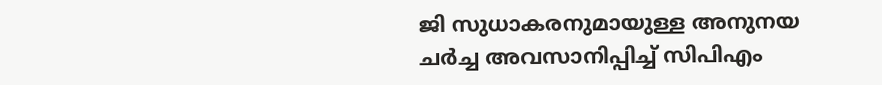ജി സുധാകരനുമായുള്ള അനുനയ ചര്‍ച്ച അവസാനിപ്പിച്ച് സിപിഎം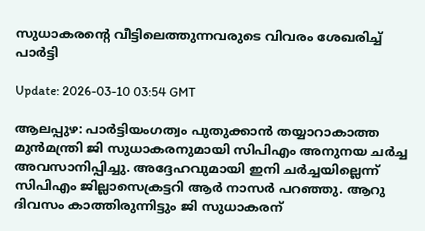സുധാകരന്റെ വീട്ടിലെത്തുന്നവരുടെ വിവരം ശേഖരിച്ച് പാര്‍ട്ടി

Update: 2026-03-10 03:54 GMT

ആലപ്പുഴ: പാര്‍ട്ടിയംഗത്വം പുതുക്കാന്‍ തയ്യാറാകാത്ത മുന്‍മന്ത്രി ജി സുധാകരനുമായി സിപിഎം അനുനയ ചര്‍ച്ച അവസാനിപ്പിച്ചു. അദ്ദേഹവുമായി ഇനി ചര്‍ച്ചയില്ലെന്ന് സിപിഎം ജില്ലാസെക്രട്ടറി ആര്‍ നാസര്‍ പറഞ്ഞു. ആറു ദിവസം കാത്തിരുന്നിട്ടും ജി സുധാകരന്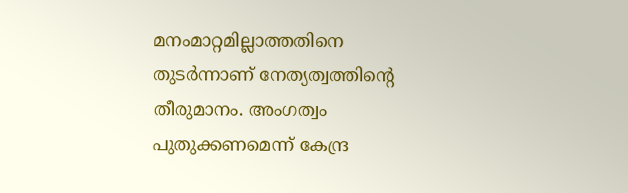മനംമാറ്റമില്ലാത്തതിനെ തുടര്‍ന്നാണ് നേത്യത്വത്തിന്റെ തീരുമാനം. അംഗത്വം പുതുക്കണമെന്ന് കേന്ദ്ര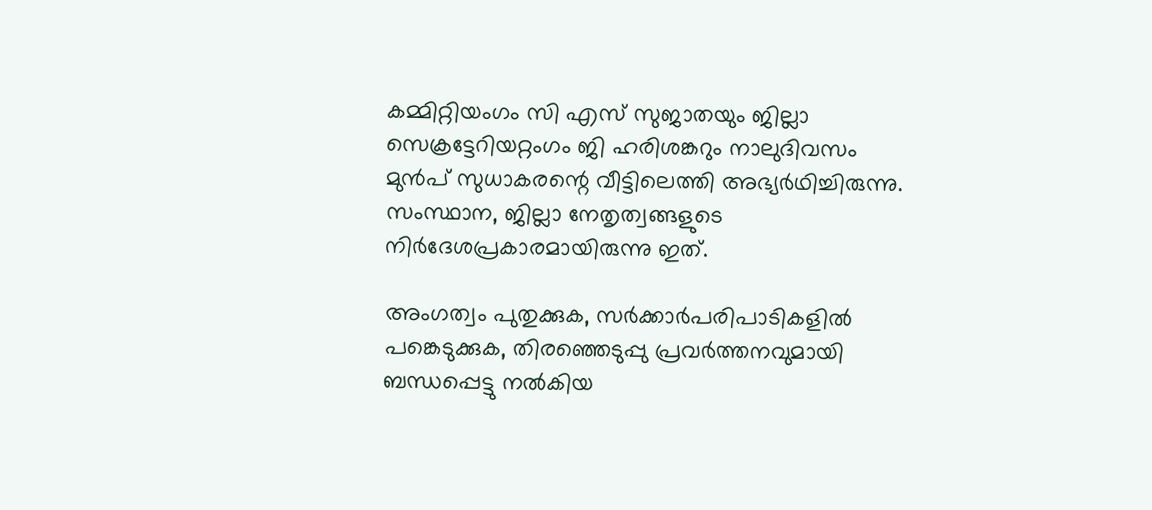കമ്മിറ്റിയംഗം സി എസ് സുജാതയും ജില്ലാ സെക്രട്ടേറിയറ്റംഗം ജി ഹരിശങ്കറും നാലുദിവസം മുന്‍പ് സുധാകരന്റെ വീട്ടിലെത്തി അഭ്യര്‍ഥിച്ചിരുന്നു. സംസ്ഥാന, ജില്ലാ നേതൃത്വങ്ങളുടെ നിര്‍ദേശപ്രകാരമായിരുന്നു ഇത്.

അംഗത്വം പുതുക്കുക, സര്‍ക്കാര്‍പരിപാടികളില്‍ പങ്കെടുക്കുക, തിരഞ്ഞെടുപ്പു പ്രവര്‍ത്തനവുമായി ബന്ധപ്പെട്ടു നല്‍കിയ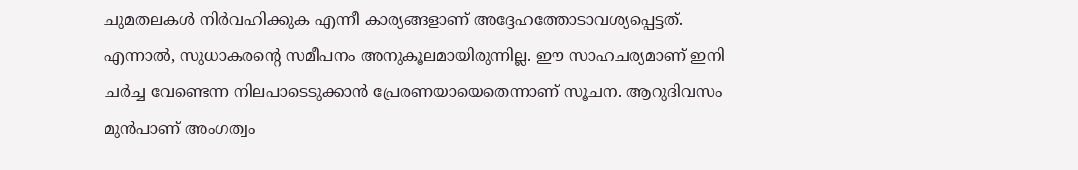ചുമതലകള്‍ നിര്‍വഹിക്കുക എന്നീ കാര്യങ്ങളാണ് അദ്ദേഹത്തോടാവശ്യപ്പെട്ടത്. എന്നാല്‍, സുധാകരന്റെ സമീപനം അനുകൂലമായിരുന്നില്ല. ഈ സാഹചര്യമാണ് ഇനി ചര്‍ച്ച വേണ്ടെന്ന നിലപാടെടുക്കാന്‍ പ്രേരണയായെതെന്നാണ് സൂചന. ആറുദിവസം മുന്‍പാണ് അംഗത്വം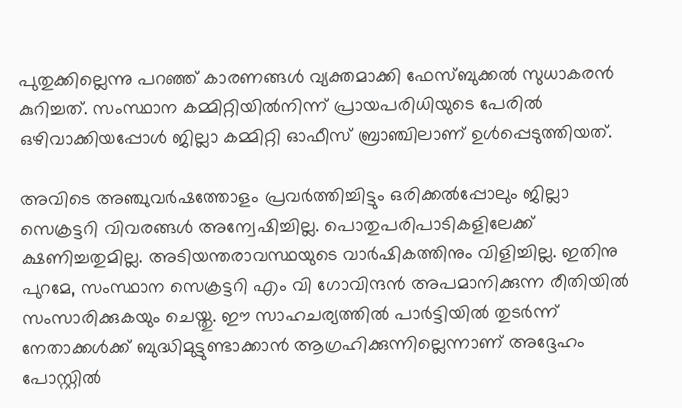പുതുക്കില്ലെന്നു പറഞ്ഞ് കാരണങ്ങള്‍ വ്യക്തമാക്കി ഫേസ്ബുക്കല്‍ സുധാകരന്‍ കുറിച്ചത്. സംസ്ഥാന കമ്മിറ്റിയില്‍നിന്ന് പ്രായപരിധിയുടെ പേരില്‍ ഒഴിവാക്കിയപ്പോള്‍ ജില്ലാ കമ്മിറ്റി ഓഫീസ് ബ്രാഞ്ചിലാണ് ഉള്‍പ്പെടുത്തിയത്.

അവിടെ അഞ്ചുവര്‍ഷത്തോളം പ്രവര്‍ത്തിച്ചിട്ടും ഒരിക്കല്‍പ്പോലും ജില്ലാ സെക്രട്ടറി വിവരങ്ങള്‍ അന്വേഷിച്ചില്ല. പൊതുപരിപാടികളിലേക്ക് ക്ഷണിച്ചതുമില്ല. അടിയന്തരാവസ്ഥയുടെ വാര്‍ഷികത്തിനും വിളിച്ചില്ല. ഇതിനു പുറമേ, സംസ്ഥാന സെക്രട്ടറി എം വി ഗോവിന്ദന്‍ അപമാനിക്കുന്ന രീതിയില്‍ സംസാരിക്കുകയും ചെയ്തു. ഈ സാഹചര്യത്തില്‍ പാര്‍ട്ടിയില്‍ തുടര്‍ന്ന് നേതാക്കള്‍ക്ക് ബുദ്ധിമുട്ടുണ്ടാക്കാന്‍ ആഗ്രഹിക്കുന്നില്ലെന്നാണ് അദ്ദേഹം പോസ്റ്റില്‍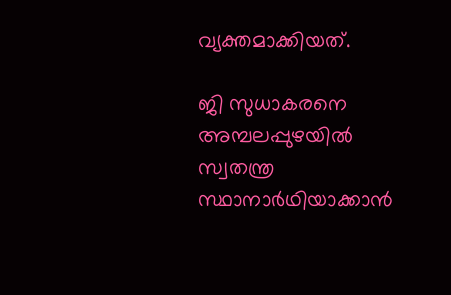വ്യക്തമാക്കിയത്.

ജി സുധാകരനെ അമ്പലപ്പുഴയില്‍ സ്വതന്ത്ര സ്ഥാനാര്‍ഥിയാക്കാന്‍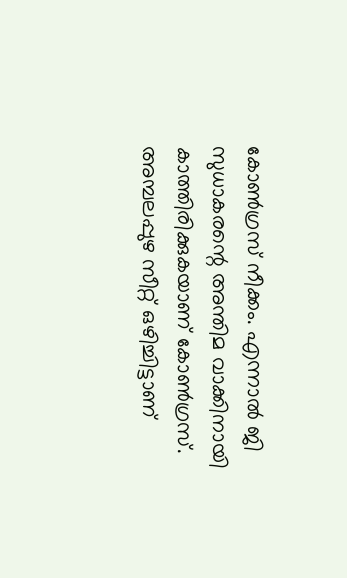കോണ്‍ഗ്രസ് നീക്കം. എന്നാല്‍ ജി സുധാകരന്റെ അന്തിമ വാക്കിനായി കാത്തിരിക്കുകയാണ് കോണ്‍ഗ്രസ്. അമ്പലപ്പുഴ സീറ്റ് ഒഴിച്ചിട്ടാണ്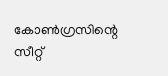കോണ്‍ഗ്രസിന്റെ സീറ്റ്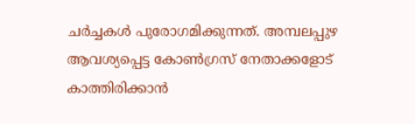ചര്‍ച്ചകള്‍ പുരോഗമിക്കുന്നത്. അമ്പലപ്പുഴ ആവശ്യപ്പെട്ട കോണ്‍ഗ്രസ് നേതാക്കളോട് കാത്തിരിക്കാന്‍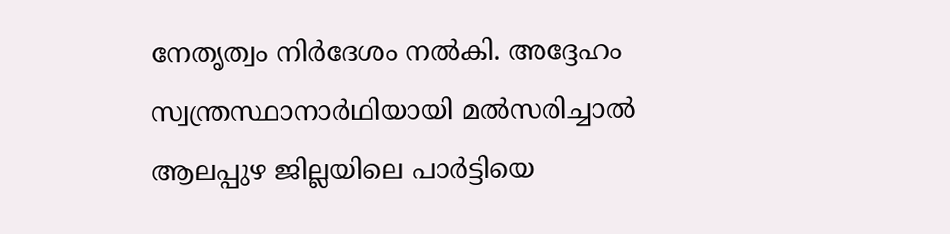നേതൃത്വം നിര്‍ദേശം നല്‍കി. അദ്ദേഹം സ്വന്ത്രസ്ഥാനാര്‍ഥിയായി മല്‍സരിച്ചാല്‍ ആലപ്പുഴ ജില്ലയിലെ പാര്‍ട്ടിയെ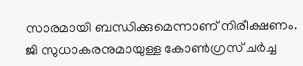സാരമായി ബന്ധിക്കുമെന്നാണ് നിരീക്ഷണം. ജി സുധാകരനുമായുള്ള കോണ്‍ഗ്രസ് ചര്‍ച്ച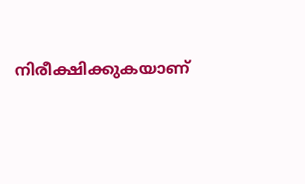നിരീക്ഷിക്കുകയാണ്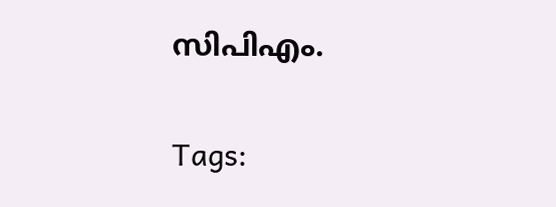സിപിഎം.

Tags: